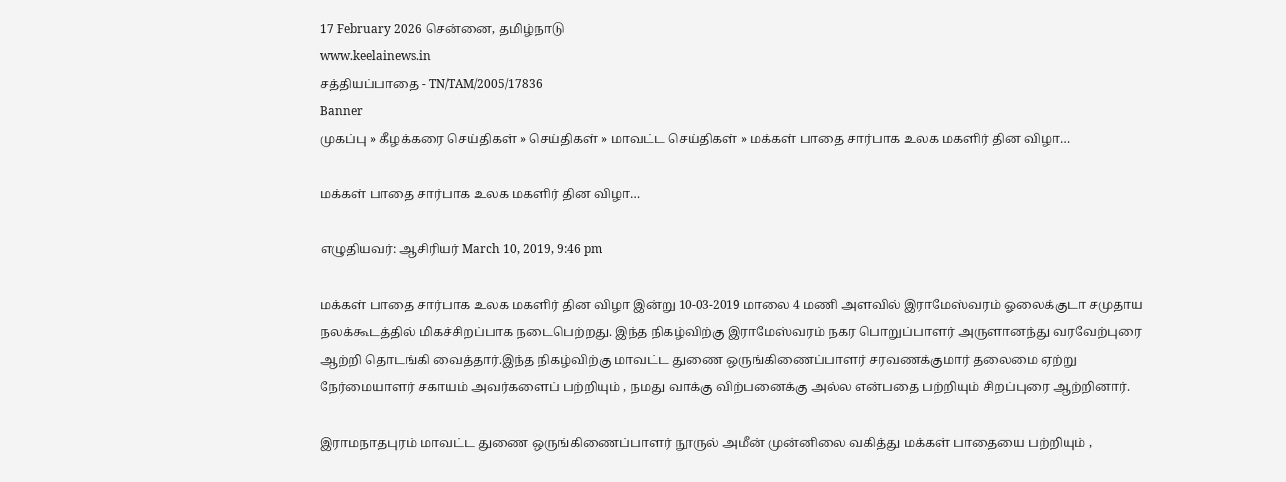17 February 2026 சென்னை, தமிழ்நாடு
www.keelainews.in
சத்தியப்பாதை - TN/TAM/2005/17836
Banner
முகப்பு » கீழக்கரை செய்திகள் » செய்திகள் » மாவட்ட செய்திகள் » மக்கள் பாதை சார்பாக உலக மகளிர் தின விழா…

மக்கள் பாதை சார்பாக உலக மகளிர் தின விழா…

எழுதியவர்: ஆசிரியர் March 10, 2019, 9:46 pm

மக்கள் பாதை சார்பாக உலக மகளிர் தின விழா இன்று 10-03-2019 மாலை 4 மணி அளவில் இராமேஸ்வரம் ஓலைக்குடா சமுதாய நலக்கூடத்தில் மிகச்சிறப்பாக நடைபெற்றது. இந்த நிகழ்விற்கு இராமேஸ்வரம் நகர பொறுப்பாளர் அருளானந்து வரவேற்புரை ஆற்றி தொடங்கி வைத்தார்.இந்த நிகழ்விற்கு மாவட்ட துணை ஒருங்கிணைப்பாளர் சரவணக்குமார் தலைமை ஏற்று நேர்மையாளர் சகாயம் அவர்களைப் பற்றியும் , நமது வாக்கு விற்பனைக்கு அல்ல என்பதை பற்றியும் சிறப்புரை ஆற்றினார்.

இராமநாதபுரம் மாவட்ட துணை ஒருங்கிணைப்பாளர் நூருல் அமீன் முன்னிலை வகித்து மக்கள் பாதையை பற்றியும் ,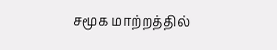சமூக மாற்றத்தில்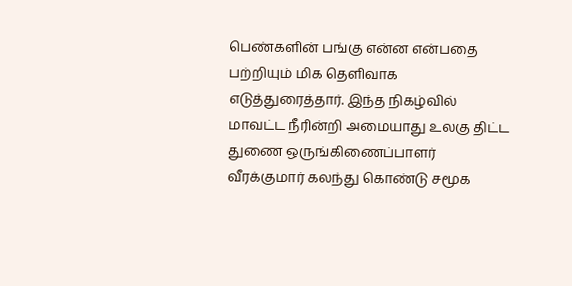பெண்களின் பங்கு என்ன என்பதை பற்றியும் மிக தெளிவாக எடுத்துரைத்தார். இந்த நிகழ்வில் மாவட்ட நீரின்றி அமையாது உலகு திட்ட துணை ஒருங்கிணைப்பாளர் வீரக்குமார் கலந்து கொண்டு சமூக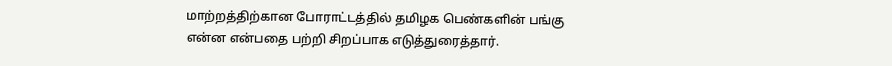மாற்றத்திற்கான போராட்டத்தில் தமிழக பெண்களின் பங்கு என்ன என்பதை பற்றி சிறப்பாக எடுத்துரைத்தார்.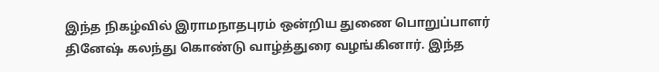இந்த நிகழ்வில் இராமநாதபுரம் ஒன்றிய துணை பொறுப்பாளர் தினேஷ் கலந்து கொண்டு வாழ்த்துரை வழங்கினார். இந்த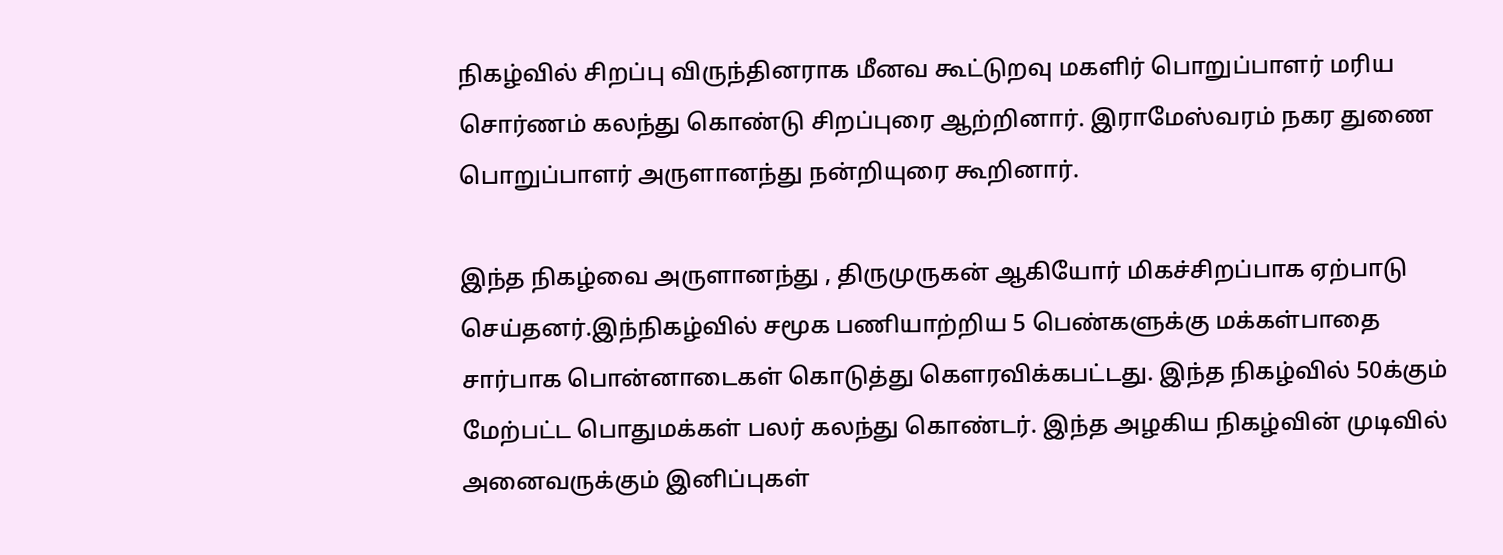நிகழ்வில் சிறப்பு விருந்தினராக மீனவ கூட்டுறவு மகளிர் பொறுப்பாளர் மரிய சொர்ணம் கலந்து கொண்டு சிறப்புரை ஆற்றினார். இராமேஸ்வரம் நகர துணை பொறுப்பாளர் அருளானந்து நன்றியுரை கூறினார்.

இந்த நிகழ்வை அருளானந்து , திருமுருகன் ஆகியோர் மிகச்சிறப்பாக ஏற்பாடு செய்தனர்.இந்நிகழ்வில் சமூக பணியாற்றிய 5 பெண்களுக்கு மக்கள்பாதை சார்பாக பொன்னாடைகள் கொடுத்து கௌரவிக்கபட்டது. இந்த நிகழ்வில் 50க்கும் மேற்பட்ட பொதுமக்கள் பலர் கலந்து கொண்டர். இந்த அழகிய நிகழ்வின் முடிவில் அனைவருக்கும் இனிப்புகள்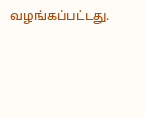வழங்கப்பட்டது.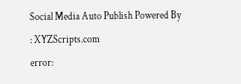Social Media Auto Publish Powered By : XYZScripts.com
error: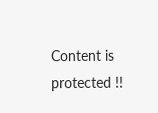Content is protected !!